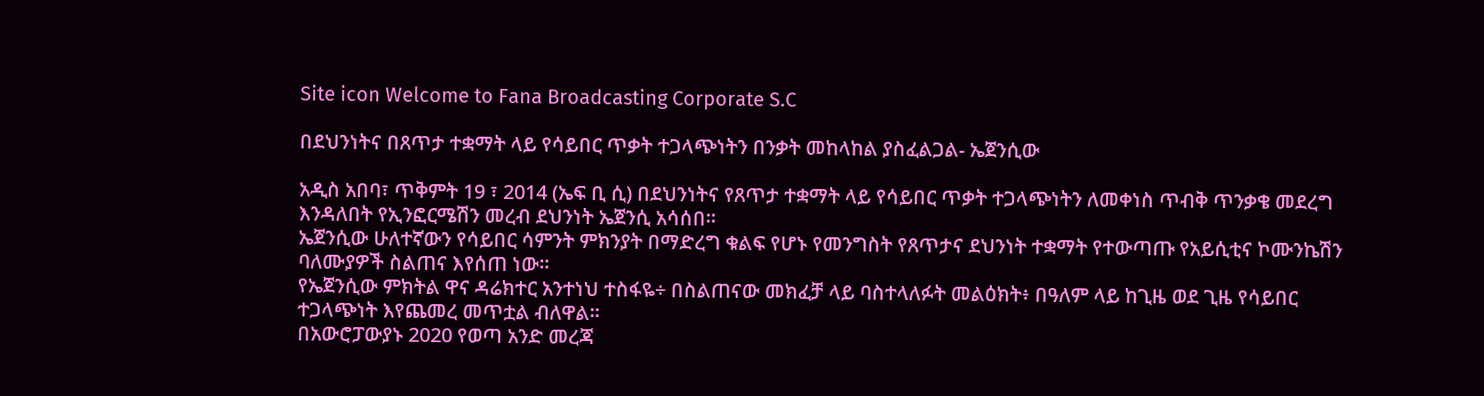Site icon Welcome to Fana Broadcasting Corporate S.C

በደህንነትና በጸጥታ ተቋማት ላይ የሳይበር ጥቃት ተጋላጭነትን በንቃት መከላከል ያስፈልጋል- ኤጀንሲው

አዲስ አበባ፣ ጥቅምት 19 ፣ 2014 (ኤፍ ቢ ሲ) በደህንነትና የጸጥታ ተቋማት ላይ የሳይበር ጥቃት ተጋላጭነትን ለመቀነስ ጥብቅ ጥንቃቄ መደረግ እንዳለበት የኢንፎርሜሽን መረብ ደህንነት ኤጀንሲ አሳሰበ።
ኤጀንሲው ሁለተኛውን የሳይበር ሳምንት ምክንያት በማድረግ ቁልፍ የሆኑ የመንግስት የጸጥታና ደህንነት ተቋማት የተውጣጡ የአይሲቲና ኮሙንኬሽን ባለሙያዎች ስልጠና እየሰጠ ነው።
የኤጀንሲው ምክትል ዋና ዳሬክተር አንተነህ ተስፋዬ÷ በስልጠናው መክፈቻ ላይ ባስተላለፉት መልዕክት፥ በዓለም ላይ ከጊዜ ወደ ጊዜ የሳይበር ተጋላጭነት እየጨመረ መጥቷል ብለዋል።
በአውሮፓውያኑ 2020 የወጣ አንድ መረጃ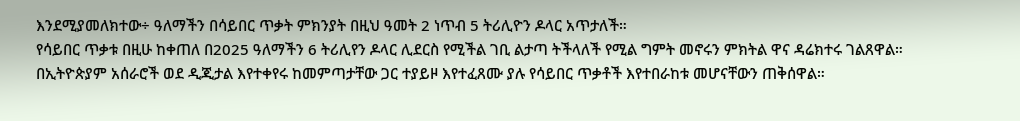እንደሚያመለክተው÷ ዓለማችን በሳይበር ጥቃት ምክንያት በዚህ ዓመት 2 ነጥብ 5 ትሪሊዮን ዶላር አጥታለች።
የሳይበር ጥቃቱ በዚሁ ከቀጠለ በ2025 ዓለማችን 6 ትሪሊየን ዶላር ሊደርስ የሚችል ገቢ ልታጣ ትችላለች የሚል ግምት መኖሩን ምክትል ዋና ዳሬክተሩ ገልጸዋል።
በኢትዮጵያም አሰራሮች ወደ ዲጂታል እየተቀየሩ ከመምጣታቸው ጋር ተያይዞ እየተፈጸሙ ያሉ የሳይበር ጥቃቶች እየተበራከቱ መሆናቸውን ጠቅሰዋል።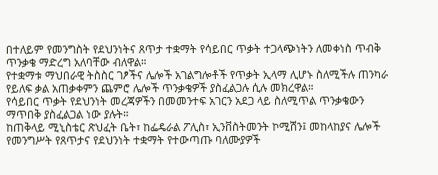በተለይም የመንግስት የደህንነትና ጸጥታ ተቋማት የሳይበር ጥቃት ተጋላጭነትን ለመቀነስ ጥብቅ ጥንቃቄ ማድረግ አለባቸው ብለዋል።
የተቋማቱ ማህበራዊ ትስስር ገፆችና ሌሎች አገልግሎቶች የጥቃት ኢላማ ሊሆኑ ስለሚችሉ ጠንካራ የይለፍ ቃል አጠቃቀምን ጨምሮ ሌሎች ጥንቃቄዎች ያስፈልጋሉ ሲሉ መክረዋል።
የሳይበር ጥቃት የደህንነት መረጃዎችን በመመንተፍ አገርን አደጋ ላይ ስለሚጥል ጥንቃቄውን ማጥበቅ ያስፈልጋል ነው ያሉት።
ከጠቅላይ ሚኒስቴር ጽህፈት ቤት፣ ከፌዴራል ፖሊስ፣ ኢንቨስትመንት ኮሚሽን፤ መከላከያና ሌሎች የመንግሥት የጸጥታና የደህንነት ተቋማት የተውጣጡ ባለሙያዎች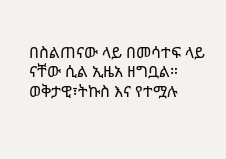በስልጠናው ላይ በመሳተፍ ላይ ናቸው ሲል ኢዜአ ዘግቧል።
ወቅታዊ፣ትኩስ እና የተሟሉ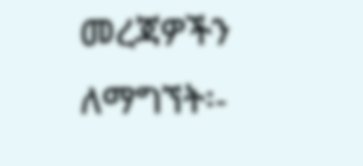መረጃዎችን ለማግኘት፡-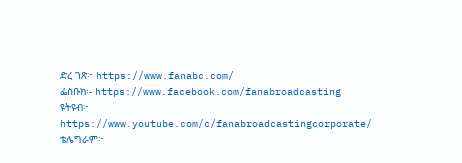ድረ ገጽ፦ https://www.fanabc.com/
ፌስቡክ፡- https://www.facebook.com/fanabroadcasting
ዩትዩብ፦ https://www.youtube.com/c/fanabroadcastingcorporate/
ቴሌግራም፦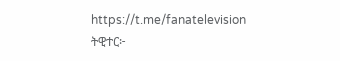https://t.me/fanatelevision
ትዊተር፦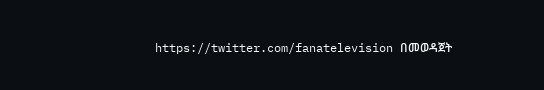https://twitter.com/fanatelevision በመወዳጀት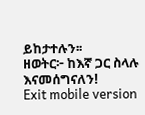ይከታተሉን፡፡
ዘወትር፦ ከእኛ ጋር ስላሉ እናመሰግናለን!
Exit mobile version